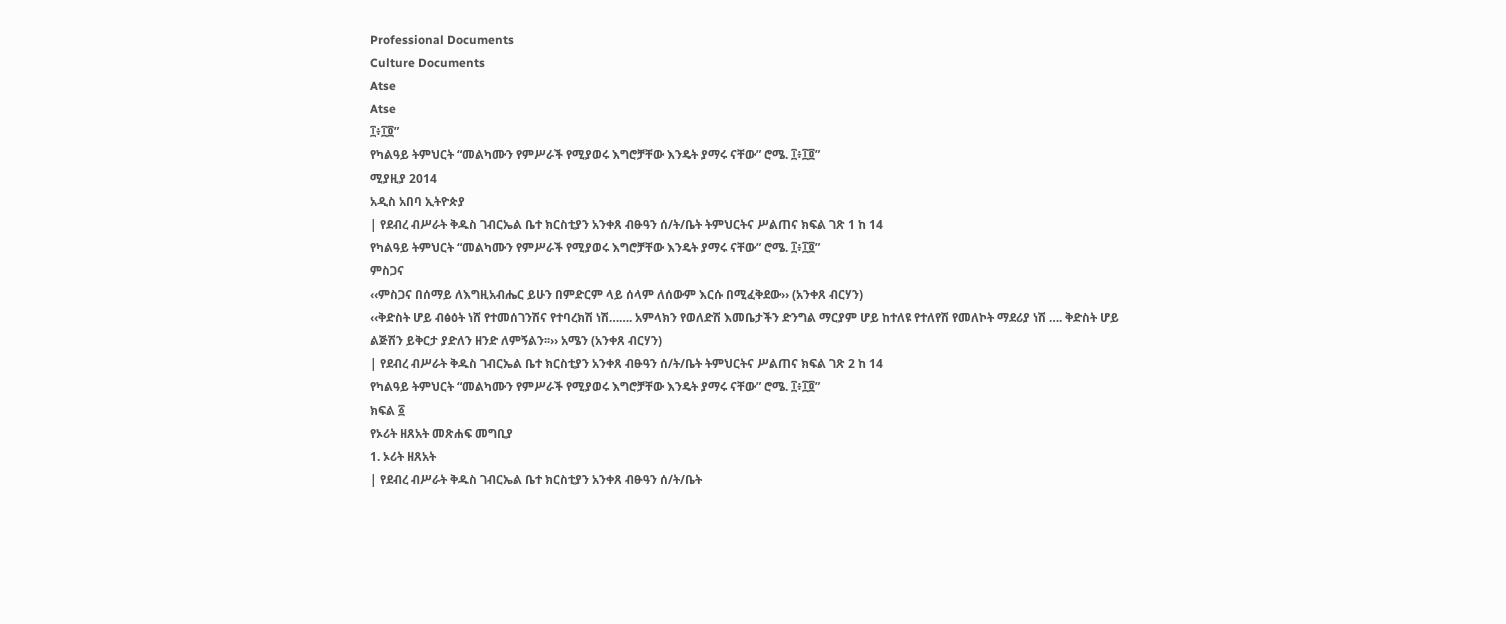Professional Documents
Culture Documents
Atse
Atse
፲፥፲፬”
የካልዓይ ትምህርት “መልካሙን የምሥራች የሚያወሩ እግሮቻቸው እንዴት ያማሩ ናቸው” ሮሜ. ፲፥፲፬”
ሚያዚያ 2014
አዲስ አበባ ኢትዮጵያ
| የደብረ ብሥራት ቅዱስ ገብርኤል ቤተ ክርስቲያን አንቀጸ ብፁዓን ሰ/ት/ቤት ትምህርትና ሥልጠና ክፍል ገጽ 1 ከ 14
የካልዓይ ትምህርት “መልካሙን የምሥራች የሚያወሩ እግሮቻቸው እንዴት ያማሩ ናቸው” ሮሜ. ፲፥፲፬”
ምስጋና
‹‹ምስጋና በሰማይ ለእግዚአብሔር ይሁን በምድርም ላይ ሰላም ለሰውም እርሱ በሚፈቅደው›› (አንቀጸ ብርሃን)
‹‹ቅድስት ሆይ ብፅዕት ነሸ የተመሰገንሽና የተባረክሽ ነሽ……. አምላክን የወለድሽ እመቤታችን ድንግል ማርያም ሆይ ከተለዩ የተለየሽ የመለኮት ማደሪያ ነሽ …. ቅድስት ሆይ
ልጅሽን ይቅርታ ያድለን ዘንድ ለምኝልን፡፡›› አሜን (አንቀጸ ብርሃን)
| የደብረ ብሥራት ቅዱስ ገብርኤል ቤተ ክርስቲያን አንቀጸ ብፁዓን ሰ/ት/ቤት ትምህርትና ሥልጠና ክፍል ገጽ 2 ከ 14
የካልዓይ ትምህርት “መልካሙን የምሥራች የሚያወሩ እግሮቻቸው እንዴት ያማሩ ናቸው” ሮሜ. ፲፥፲፬”
ክፍል ፩
የኦሪት ዘጸአት መጽሐፍ መግቢያ
1. ኦሪት ዘጸአት
| የደብረ ብሥራት ቅዱስ ገብርኤል ቤተ ክርስቲያን አንቀጸ ብፁዓን ሰ/ት/ቤት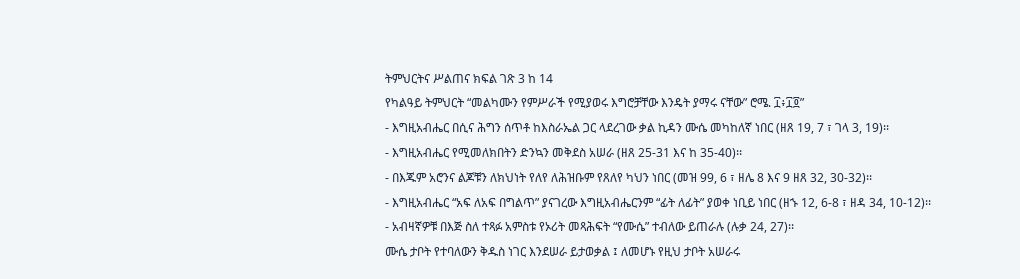ትምህርትና ሥልጠና ክፍል ገጽ 3 ከ 14
የካልዓይ ትምህርት “መልካሙን የምሥራች የሚያወሩ እግሮቻቸው እንዴት ያማሩ ናቸው” ሮሜ. ፲፥፲፬”
- እግዚአብሔር በሲና ሕግን ሰጥቶ ከእስራኤል ጋር ላደረገው ቃል ኪዳን ሙሴ መካከለኛ ነበር (ዘጸ 19, 7 ፣ ገላ 3, 19)፡፡
- እግዚአብሔር የሚመለክበትን ድንኳን መቅደስ አሠራ (ዘጸ 25-31 እና ከ 35-40)፡፡
- በእጁም አሮንና ልጆቹን ለክህነት የለየ ለሕዝቡም የጸለየ ካህን ነበር (መዝ 99, 6 ፣ ዘሌ 8 እና 9 ዘጸ 32, 30-32)፡፡
- እግዚአብሔር “አፍ ለአፍ በግልጥ” ያናገረው እግዚአብሔርንም “ፊት ለፊት” ያወቀ ነቢይ ነበር (ዘኁ 12, 6-8 ፣ ዘዳ 34, 10-12)፡፡
- አብዛኛዎቹ በእጅ ስለ ተጻፉ አምስቱ የኦሪት መጻሕፍት “የሙሴ” ተብለው ይጠራሉ (ሉቃ 24, 27)፡፡
ሙሴ ታቦት የተባለውን ቅዱስ ነገር እንደሠራ ይታወቃል ፤ ለመሆኑ የዚህ ታቦት አሠራሩ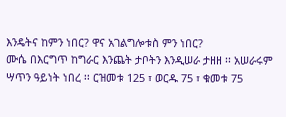እንዴትና ከምን ነበር? ዋና አገልግሎቱስ ምን ነበር?
ሙሴ በእርግጥ ከግራር እንጨት ታቦትን እንዲሠራ ታዘዘ ፡፡ አሠራሩም ሣጥን ዓይነት ነበረ ፡፡ ርዝመቱ 125 ፣ ወርዱ 75 ፣ ቁመቱ 75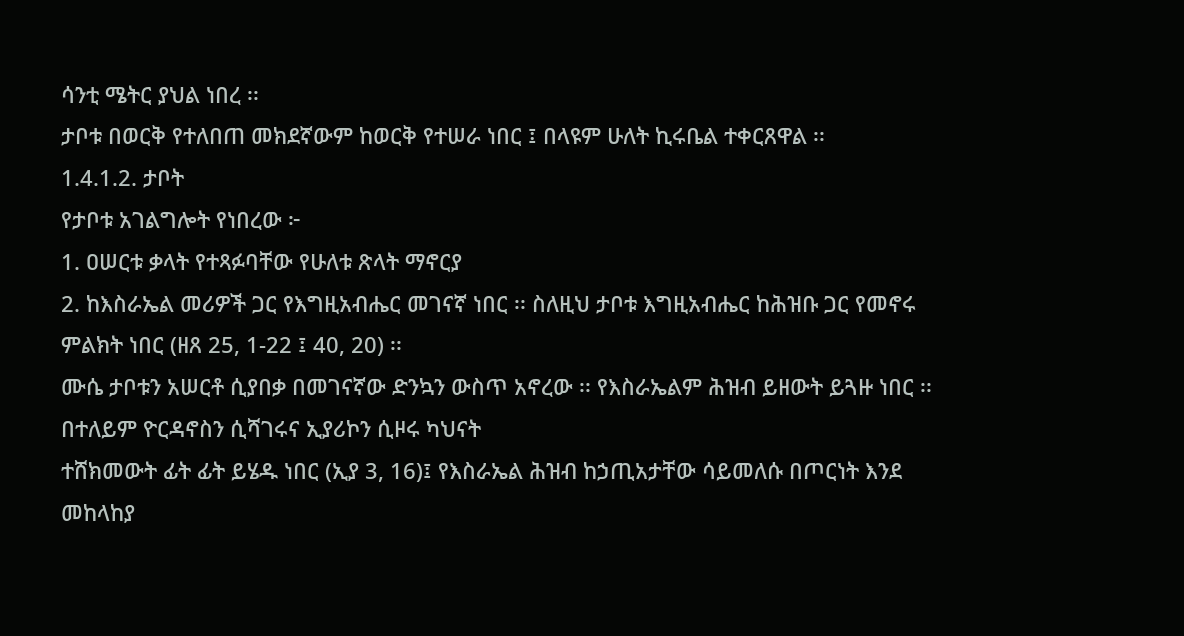ሳንቲ ሜትር ያህል ነበረ ፡፡
ታቦቱ በወርቅ የተለበጠ መክደኛውም ከወርቅ የተሠራ ነበር ፤ በላዩም ሁለት ኪሩቤል ተቀርጸዋል ፡፡
1.4.1.2. ታቦት
የታቦቱ አገልግሎት የነበረው ፦
1. ዐሠርቱ ቃላት የተጻፉባቸው የሁለቱ ጽላት ማኖርያ
2. ከእስራኤል መሪዎች ጋር የእግዚአብሔር መገናኛ ነበር ፡፡ ስለዚህ ታቦቱ እግዚአብሔር ከሕዝቡ ጋር የመኖሩ ምልክት ነበር (ዘጸ 25, 1-22 ፤ 40, 20) ፡፡
ሙሴ ታቦቱን አሠርቶ ሲያበቃ በመገናኛው ድንኳን ውስጥ አኖረው ፡፡ የእስራኤልም ሕዝብ ይዘውት ይጓዙ ነበር ፡፡ በተለይም ዮርዳኖስን ሲሻገሩና ኢያሪኮን ሲዞሩ ካህናት
ተሸክመውት ፊት ፊት ይሄዱ ነበር (ኢያ 3, 16)፤ የእስራኤል ሕዝብ ከኃጢአታቸው ሳይመለሱ በጦርነት እንደ መከላከያ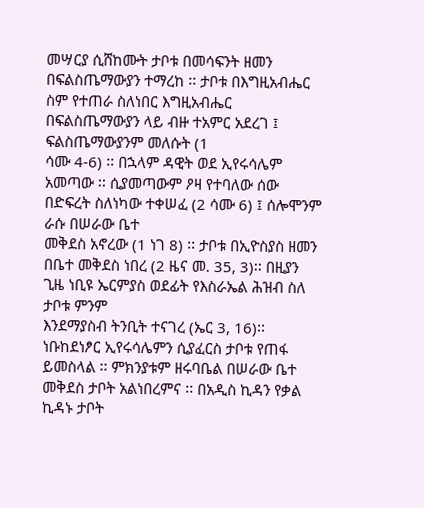መሣርያ ሲሸከሙት ታቦቱ በመሳፍንት ዘመን
በፍልስጤማውያን ተማረከ ፡፡ ታቦቱ በእግዚአብሔር ስም የተጠራ ስለነበር እግዚአብሔር በፍልስጤማውያን ላይ ብዙ ተአምር አደረገ ፤ ፍልስጤማውያንም መለሱት (1
ሳሙ 4-6) ፡፡ በኋላም ዳዊት ወደ ኢየሩሳሌም አመጣው ፡፡ ሲያመጣውም ዖዛ የተባለው ሰው በድፍረት ስለነካው ተቀሠፈ (2 ሳሙ 6) ፤ ሰሎሞንም ራሱ በሠራው ቤተ
መቅደስ አኖረው (1 ነገ 8) ፡፡ ታቦቱ በኢዮስያስ ዘመን በቤተ መቅደስ ነበረ (2 ዜና መ. 35, 3)፡፡ በዚያን ጊዜ ነቢዩ ኤርምያስ ወደፊት የእስራኤል ሕዝብ ስለ ታቦቱ ምንም
እንደማያስብ ትንቢት ተናገረ (ኤር 3, 16)፡፡
ነቡከደነፆር ኢየሩሳሌምን ሲያፈርስ ታቦቱ የጠፋ ይመስላል ፡፡ ምክንያቱም ዘሩባቤል በሠራው ቤተ መቅደስ ታቦት አልነበረምና ፡፡ በአዲስ ኪዳን የቃል ኪዳኑ ታቦት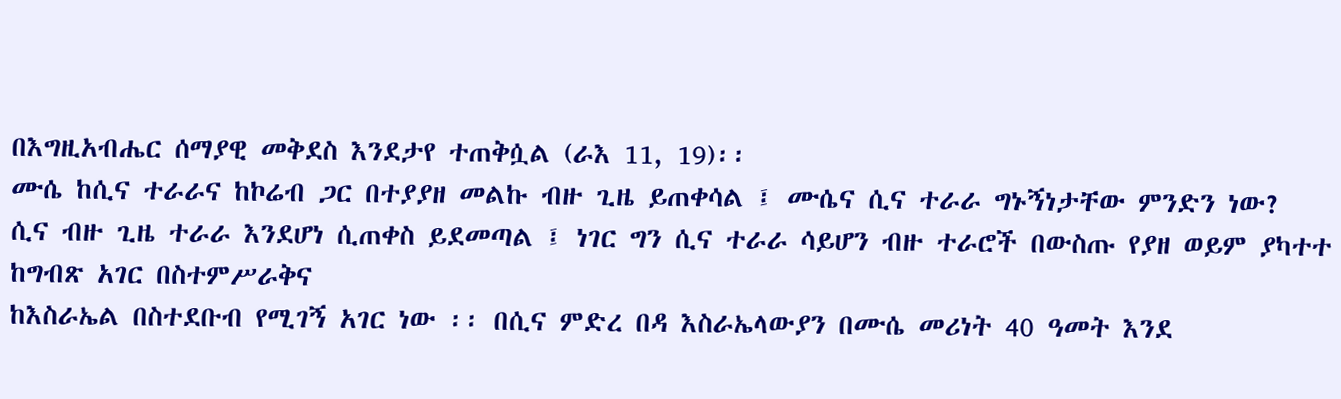በእግዚአብሔር ሰማያዊ መቅደስ እንደታየ ተጠቅሷል (ራእ 11, 19)፡፡
ሙሴ ከሲና ተራራና ከኮሬብ ጋር በተያያዘ መልኩ ብዙ ጊዜ ይጠቀሳል ፤ ሙሴና ሲና ተራራ ግኑኝነታቸው ምንድን ነው?
ሲና ብዙ ጊዜ ተራራ እንደሆነ ሲጠቀስ ይደመጣል ፤ ነገር ግን ሲና ተራራ ሳይሆን ብዙ ተራሮች በውስጡ የያዘ ወይም ያካተተ ከግብጽ አገር በስተምሥራቅና
ከእስራኤል በስተደቡብ የሚገኝ አገር ነው ፡፡ በሲና ምድረ በዳ እስራኤላውያን በሙሴ መሪነት 40 ዓመት እንደ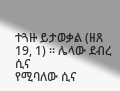ተጓዙ ይታወቃል (ዘጸ 19, 1) ፡፡ ሌላው ደብረ ሲና
የሚባለው ሲና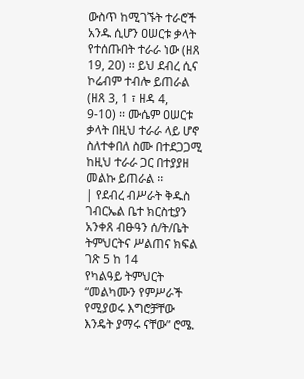ውስጥ ከሚገኙት ተራሮች አንዱ ሲሆን ዐሠርቱ ቃላት የተሰጡበት ተራራ ነው (ዘጸ 19, 20) ፡፡ ይህ ደብረ ሲና ኮሬብም ተብሎ ይጠራል (ዘጸ 3, 1 ፣ ዘዳ 4,
9-10) ፡፡ ሙሴም ዐሠርቱ ቃላት በዚህ ተራራ ላይ ሆኖ ስለተቀበለ ስሙ በተደጋጋሚ ከዚህ ተራራ ጋር በተያያዘ መልኩ ይጠራል ፡፡
| የደብረ ብሥራት ቅዱስ ገብርኤል ቤተ ክርስቲያን አንቀጸ ብፁዓን ሰ/ት/ቤት ትምህርትና ሥልጠና ክፍል ገጽ 5 ከ 14
የካልዓይ ትምህርት “መልካሙን የምሥራች የሚያወሩ እግሮቻቸው እንዴት ያማሩ ናቸው” ሮሜ.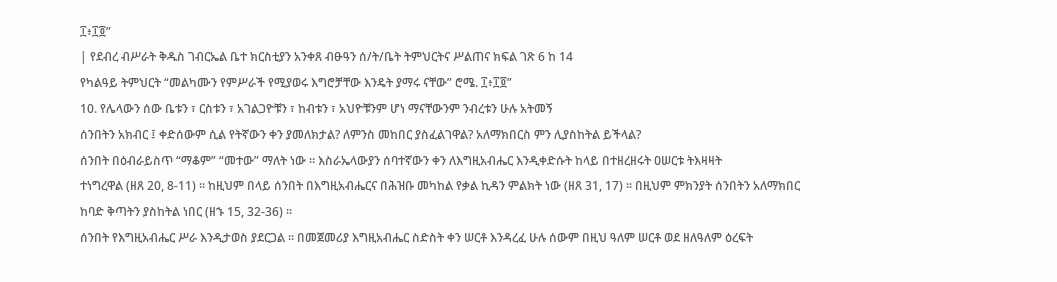፲፥፲፬”
| የደብረ ብሥራት ቅዱስ ገብርኤል ቤተ ክርስቲያን አንቀጸ ብፁዓን ሰ/ት/ቤት ትምህርትና ሥልጠና ክፍል ገጽ 6 ከ 14
የካልዓይ ትምህርት “መልካሙን የምሥራች የሚያወሩ እግሮቻቸው እንዴት ያማሩ ናቸው” ሮሜ. ፲፥፲፬”
10. የሌላውን ሰው ቤቱን ፣ ርስቱን ፣ አገልጋዮቹን ፣ ከብቱን ፣ አህዮቹንም ሆነ ማናቸውንም ንብረቱን ሁሉ አትመኝ
ሰንበትን አክብር ፤ ቀድሰውም ሲል የትኛውን ቀን ያመለክታል? ለምንስ መከበር ያስፈልገዋል? አለማክበርስ ምን ሊያስከትል ይችላል?
ሰንበት በዕብራይስጥ “ማቆም” “መተው” ማለት ነው ፡፡ እስራኤላውያን ሰባተኛውን ቀን ለእግዚአብሔር እንዲቀድሱት ከላይ በተዘረዘሩት ዐሠርቱ ትእዛዛት
ተነግረዋል (ዘጸ 20, 8-11) ፡፡ ከዚህም በላይ ሰንበት በእግዚአብሔርና በሕዝቡ መካከል የቃል ኪዳን ምልክት ነው (ዘጸ 31, 17) ፡፡ በዚህም ምክንያት ሰንበትን አለማክበር
ከባድ ቅጣትን ያስከትል ነበር (ዘኁ 15, 32-36) ፡፡
ሰንበት የእግዚአብሔር ሥራ እንዲታወስ ያደርጋል ፡፡ በመጀመሪያ እግዚአብሔር ስድስት ቀን ሠርቶ እንዳረፈ ሁሉ ሰውም በዚህ ዓለም ሠርቶ ወደ ዘለዓለም ዕረፍት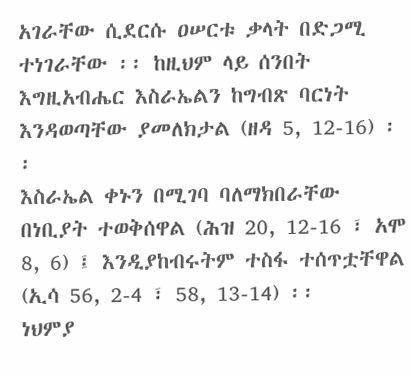አገራቸው ሲደርሱ ዐሠርቱ ቃላት በድጋሚ ተነገራቸው ፡፡ ከዚህም ላይ ሰንበት እግዚአብሔር እስራኤልን ከግብጽ ባርነት እንዳወጣቸው ያመለክታል (ዘዳ 5, 12-16) ፡፡
እስራኤል ቀኑን በሚገባ ባለማክበራቸው በነቢያት ተወቅሰዋል (ሕዝ 20, 12-16 ፣ አሞ 8, 6) ፤ እንዲያከብሩትም ተስፋ ተሰጥቷቸዋል (ኢሳ 56, 2-4 ፣ 58, 13-14) ፡፡
ነህምያ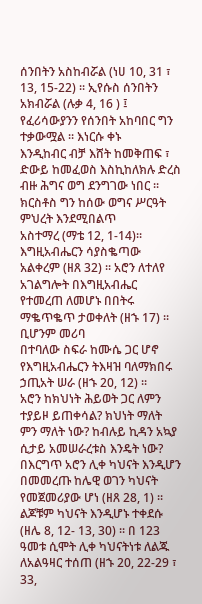ሰንበትን አስከብሯል (ነሀ 10, 31 ፣ 13, 15-22) ፡፡ ኢየሱስ ሰንበትን አክብሯል (ሉቃ 4, 16 ) ፤ የፈሪሳውያንን የሰንበት አከባበር ግን ተቃውሟል ፡፡ እነርሱ ቀኑ
እንዲከብር ብቻ እሸት ከመቅጠፍ ፣ ድውይ ከመፈወስ እስኪከለክሉ ድረስ ብዙ ሕግና ወግ ደንግገው ነበር ፡፡ ክርስቶስ ግን ከሰው ወግና ሥርዓት ምህረት እንደሚበልጥ
አስተማረ (ማቴ 12, 1-14)፡፡
እግዚአብሔርን ሳያስቈጣው አልቀረም (ዘጸ 32) ፡፡ አሮን ለተለየ አገልግሎት በእግዚአብሔር የተመረጠ ለመሆኑ በበትሩ ማቈጥቈጥ ታወቀለት (ዘኁ 17) ፡፡ ቢሆንም መሪባ
በተባለው ስፍራ ከሙሴ ጋር ሆኖ የእግዚአብሔርን ትእዛዝ ባለማክበሩ ኃጢአት ሠራ (ዘኁ 20, 12) ፡፡
አሮን ከክህነት ሕይወት ጋር ለምን ተያይዞ ይጠቀሳል? ክህነት ማለት ምን ማለት ነው? ከብሉይ ኪዳን አኳያ ሲታይ አመሠራረቱስ እንዴት ነው?
በእርግጥ አሮን ሊቀ ካህናት እንዲሆን በመመረጡ ከሌዊ ወገን ካህናት የመጀመሪያው ሆነ (ዘጸ 28, 1) ፡፡ ልጆቹም ካህናት እንዲሆኑ ተቀደሱ (ዘሌ 8, 12- 13, 30) ፡፡ በ 123
ዓመቱ ሲሞት ሊቀ ካህናትነቱ ለልጁ ለአልዓዛር ተሰጠ (ዘኁ 20, 22-29 ፣ 33,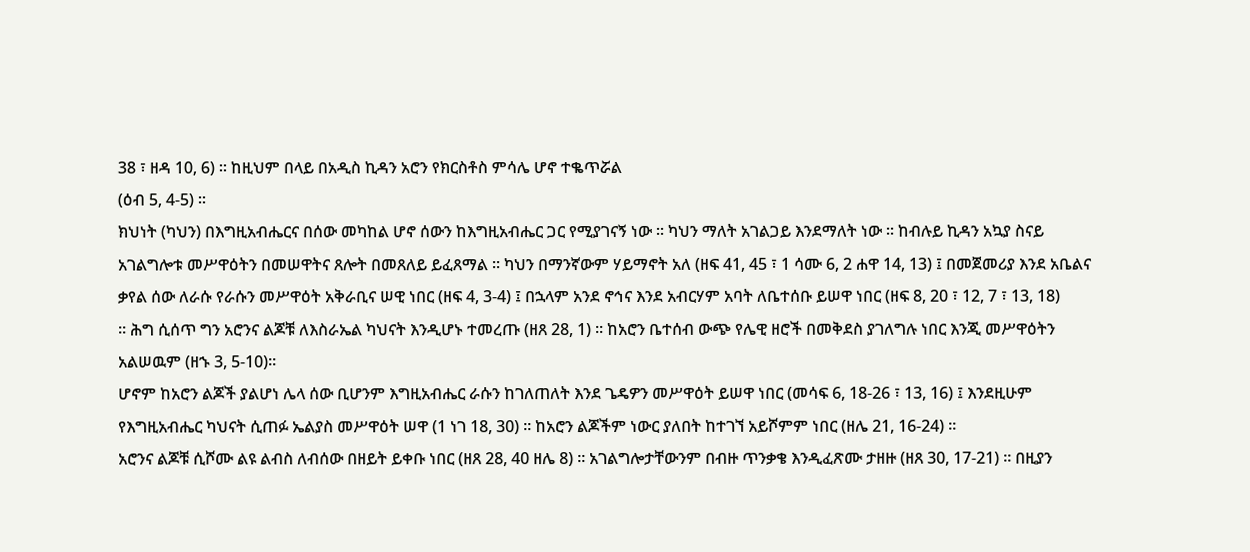38 ፣ ዘዳ 10, 6) ፡፡ ከዚህም በላይ በአዲስ ኪዳን አሮን የክርስቶስ ምሳሌ ሆኖ ተቈጥሯል
(ዕብ 5, 4-5) ፡፡
ክህነት (ካህን) በእግዚአብሔርና በሰው መካከል ሆኖ ሰውን ከእግዚአብሔር ጋር የሚያገናኝ ነው ፡፡ ካህን ማለት አገልጋይ እንደማለት ነው ፡፡ ከብሉይ ኪዳን አኳያ ስናይ
አገልግሎቱ መሥዋዕትን በመሠዋትና ጸሎት በመጸለይ ይፈጸማል ፡፡ ካህን በማንኛውም ሃይማኖት አለ (ዘፍ 41, 45 ፣ 1 ሳሙ 6, 2 ሐዋ 14, 13) ፤ በመጀመሪያ እንደ አቤልና
ቃየል ሰው ለራሱ የራሱን መሥዋዕት አቅራቢና ሠዊ ነበር (ዘፍ 4, 3-4) ፤ በኋላም አንደ ኖኅና እንደ አብርሃም አባት ለቤተሰቡ ይሠዋ ነበር (ዘፍ 8, 20 ፣ 12, 7 ፣ 13, 18)
፡፡ ሕግ ሲሰጥ ግን አሮንና ልጆቹ ለእስራኤል ካህናት እንዲሆኑ ተመረጡ (ዘጸ 28, 1) ፡፡ ከአሮን ቤተሰብ ውጭ የሌዊ ዘሮች በመቅደስ ያገለግሉ ነበር እንጂ መሥዋዕትን
አልሠዉም (ዘኁ 3, 5-10)፡፡
ሆኖም ከአሮን ልጆች ያልሆነ ሌላ ሰው ቢሆንም እግዚአብሔር ራሱን ከገለጠለት እንደ ጌዴዎን መሥዋዕት ይሠዋ ነበር (መሳፍ 6, 18-26 ፣ 13, 16) ፤ እንደዚሁም
የእግዚአብሔር ካህናት ሲጠፉ ኤልያስ መሥዋዕት ሠዋ (1 ነገ 18, 30) ፡፡ ከአሮን ልጆችም ነውር ያለበት ከተገኘ አይሾምም ነበር (ዘሌ 21, 16-24) ፡፡
አሮንና ልጆቹ ሲሾሙ ልዩ ልብስ ለብሰው በዘይት ይቀቡ ነበር (ዘጸ 28, 40 ዘሌ 8) ፡፡ አገልግሎታቸውንም በብዙ ጥንቃቄ እንዲፈጽሙ ታዘዙ (ዘጸ 30, 17-21) ፡፡ በዚያን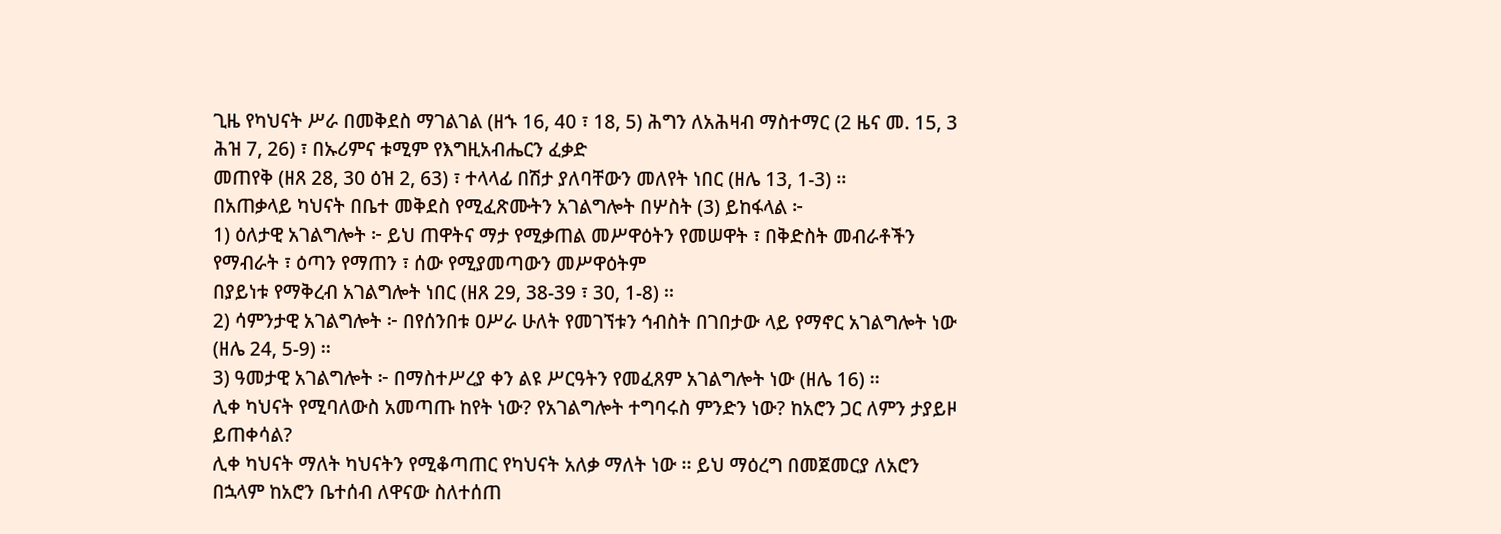ጊዜ የካህናት ሥራ በመቅደስ ማገልገል (ዘኁ 16, 40 ፣ 18, 5) ሕግን ለአሕዛብ ማስተማር (2 ዜና መ. 15, 3 ሕዝ 7, 26) ፣ በኡሪምና ቱሚም የእግዚአብሔርን ፈቃድ
መጠየቅ (ዘጸ 28, 30 ዕዝ 2, 63) ፣ ተላላፊ በሽታ ያለባቸውን መለየት ነበር (ዘሌ 13, 1-3) ፡፡
በአጠቃላይ ካህናት በቤተ መቅደስ የሚፈጽሙትን አገልግሎት በሦስት (3) ይከፋላል ፦
1) ዕለታዊ አገልግሎት ፦ ይህ ጠዋትና ማታ የሚቃጠል መሥዋዕትን የመሠዋት ፣ በቅድስት መብራቶችን የማብራት ፣ ዕጣን የማጠን ፣ ሰው የሚያመጣውን መሥዋዕትም
በያይነቱ የማቅረብ አገልግሎት ነበር (ዘጸ 29, 38-39 ፣ 30, 1-8) ፡፡
2) ሳምንታዊ አገልግሎት ፦ በየሰንበቱ ዐሥራ ሁለት የመገኘቱን ኅብስት በገበታው ላይ የማኖር አገልግሎት ነው (ዘሌ 24, 5-9) ፡፡
3) ዓመታዊ አገልግሎት ፦ በማስተሥረያ ቀን ልዩ ሥርዓትን የመፈጸም አገልግሎት ነው (ዘሌ 16) ፡፡
ሊቀ ካህናት የሚባለውስ አመጣጡ ከየት ነው? የአገልግሎት ተግባሩስ ምንድን ነው? ከአሮን ጋር ለምን ታያይዞ ይጠቀሳል?
ሊቀ ካህናት ማለት ካህናትን የሚቆጣጠር የካህናት አለቃ ማለት ነው ፡፡ ይህ ማዕረግ በመጀመርያ ለአሮን በኋላም ከአሮን ቤተሰብ ለዋናው ስለተሰጠ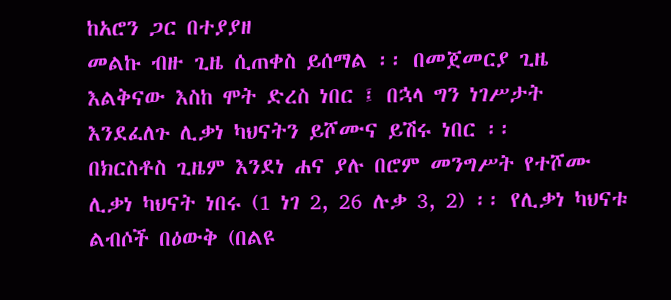ከአሮን ጋር በተያያዘ
መልኩ ብዙ ጊዜ ሲጠቀስ ይሰማል ፡፡ በመጀመርያ ጊዜ እልቅናው እስከ ሞት ድረስ ነበር ፤ በኋላ ግን ነገሥታት እንደፈለጉ ሊቃነ ካህናትን ይሾሙና ይሽሩ ነበር ፡፡
በክርስቶስ ጊዜም እንደነ ሐና ያሉ በሮም መንግሥት የተሾሙ ሊቃነ ካህናት ነበሩ (1 ነገ 2, 26 ሉቃ 3, 2) ፡፡ የሊቃነ ካህናቱ ልብሶች በዕውቅ (በልዩ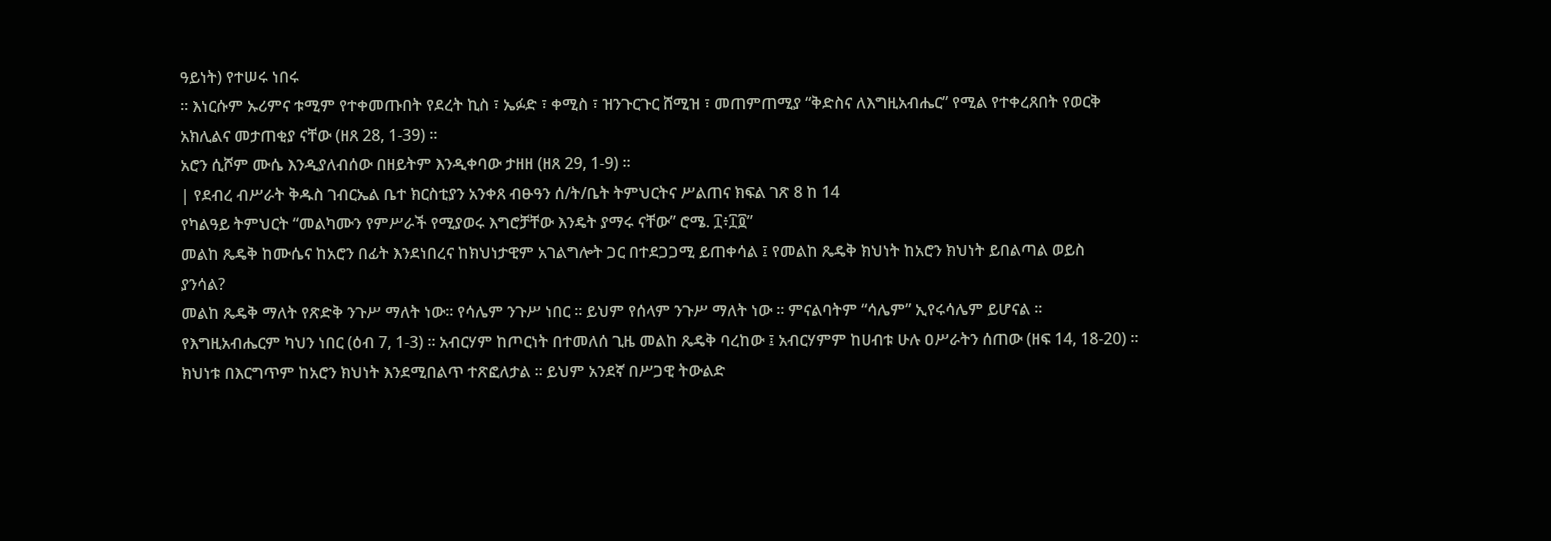ዓይነት) የተሠሩ ነበሩ
፡፡ እነርሱም ኡሪምና ቱሚም የተቀመጡበት የደረት ኪስ ፣ ኤፉድ ፣ ቀሚስ ፣ ዝንጉርጉር ሸሚዝ ፣ መጠምጠሚያ “ቅድስና ለእግዚአብሔር” የሚል የተቀረጸበት የወርቅ
አክሊልና መታጠቂያ ናቸው (ዘጸ 28, 1-39) ፡፡
አሮን ሲሾም ሙሴ እንዲያለብሰው በዘይትም እንዲቀባው ታዘዘ (ዘጸ 29, 1-9) ፡፡
| የደብረ ብሥራት ቅዱስ ገብርኤል ቤተ ክርስቲያን አንቀጸ ብፁዓን ሰ/ት/ቤት ትምህርትና ሥልጠና ክፍል ገጽ 8 ከ 14
የካልዓይ ትምህርት “መልካሙን የምሥራች የሚያወሩ እግሮቻቸው እንዴት ያማሩ ናቸው” ሮሜ. ፲፥፲፬”
መልከ ጼዴቅ ከሙሴና ከአሮን በፊት እንደነበረና ከክህነታዊም አገልግሎት ጋር በተደጋጋሚ ይጠቀሳል ፤ የመልከ ጼዴቅ ክህነት ከአሮን ክህነት ይበልጣል ወይስ
ያንሳል?
መልከ ጼዴቅ ማለት የጽድቅ ንጉሥ ማለት ነው፡፡ የሳሌም ንጉሥ ነበር ፡፡ ይህም የሰላም ንጉሥ ማለት ነው ፡፡ ምናልባትም “ሳሌም” ኢየሩሳሌም ይሆናል ፡፡
የእግዚአብሔርም ካህን ነበር (ዕብ 7, 1-3) ፡፡ አብርሃም ከጦርነት በተመለሰ ጊዜ መልከ ጼዴቅ ባረከው ፤ አብርሃምም ከሀብቱ ሁሉ ዐሥራትን ሰጠው (ዘፍ 14, 18-20) ፡፡
ክህነቱ በእርግጥም ከአሮን ክህነት እንደሚበልጥ ተጽፎለታል ፡፡ ይህም አንደኛ በሥጋዊ ትውልድ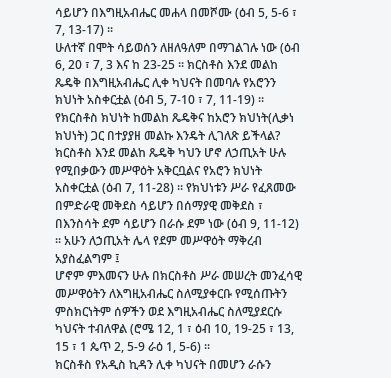ሳይሆን በእግዚአብሔር መሐላ በመሾሙ (ዕብ 5, 5-6 ፣ 7, 13-17) ፡፡
ሁለተኛ በሞት ሳይወሰን ለዘለዓለም በማገልገሉ ነው (ዕብ 6, 20 ፣ 7, 3 እና ከ 23-25 ፡፡ ክርስቶስ እንደ መልከ ጼዴቅ በእግዚአብሔር ሊቀ ካህናት በመባሉ የአሮንን
ክህነት አስቀርቷል (ዕብ 5, 7-10 ፣ 7, 11-19) ፡፡
የክርስቶስ ክህነት ከመልከ ጼዴቅና ከአሮን ክህነት(ሊቃነ ክህነት) ጋር በተያያዘ መልኩ እንዴት ሊገለጽ ይችላል?
ክርስቶስ እንደ መልከ ጼዴቅ ካህን ሆኖ ለኃጢአት ሁሉ የሚበቃውን መሥዋዕት አቅርቧልና የአሮን ክህነት አስቀርቷል (ዕብ 7, 11-28) ፡፡ የክህነቱን ሥራ የፈጸመው
በምድራዊ መቅደስ ሳይሆን በሰማያዊ መቅደስ ፣ በእንስሳት ደም ሳይሆን በራሱ ደም ነው (ዕብ 9, 11-12) ፡፡ አሁን ለኃጢአት ሌላ የደም መሥዋዕት ማቅረብ አያስፈልግም ፤
ሆኖም ምእመናን ሁሉ በክርስቶስ ሥራ መሠረት መንፈሳዊ መሥዋዕትን ለእግዚአብሔር ስለሚያቀርቡ የሚሰጡትን ምስክርነትም ሰዎችን ወደ እግዚአብሔር ስለሚያደርሱ
ካህናት ተብለዋል (ሮሜ 12, 1 ፣ ዕብ 10, 19-25 ፣ 13, 15 ፣ 1 ጴጥ 2, 5-9 ራዕ 1, 5-6) ፡፡
ክርስቶስ የአዲስ ኪዳን ሊቀ ካህናት በመሆን ራሱን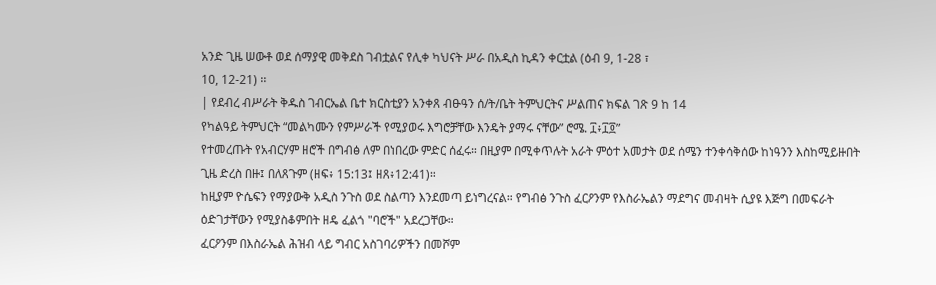አንድ ጊዜ ሠውቶ ወደ ሰማያዊ መቅደስ ገብቷልና የሊቀ ካህናት ሥራ በአዲስ ኪዳን ቀርቷል (ዕብ 9, 1-28 ፣
10, 12-21) ፡፡
| የደብረ ብሥራት ቅዱስ ገብርኤል ቤተ ክርስቲያን አንቀጸ ብፁዓን ሰ/ት/ቤት ትምህርትና ሥልጠና ክፍል ገጽ 9 ከ 14
የካልዓይ ትምህርት “መልካሙን የምሥራች የሚያወሩ እግሮቻቸው እንዴት ያማሩ ናቸው” ሮሜ. ፲፥፲፬”
የተመረጡት የአብርሃም ዘሮች በግብፅ ለም በነበረው ምድር ሰፈሩ። በዚያም በሚቀጥሉት አራት ምዕተ አመታት ወደ ሰሜን ተንቀሳቅሰው ከነዓንን እስከሚይዙበት
ጊዜ ድረስ በዙ፤ በለጸጉም (ዘፍ፥ 15:13፤ ዘጸ፥12:41)።
ከዚያም ዮሴፍን የማያውቅ አዲስ ንጉስ ወደ ስልጣን እንደመጣ ይነግረናል። የግብፅ ንጉስ ፈርዖንም የእስራኤልን ማደግና መብዛት ሲያዩ እጅግ በመፍራት
ዕድገታቸውን የሚያስቆምበት ዘዴ ፈልጎ "ባሮች" አደረጋቸው።
ፈርዖንም በእስራኤል ሕዝብ ላይ ግብር አስገባሪዎችን በመሾም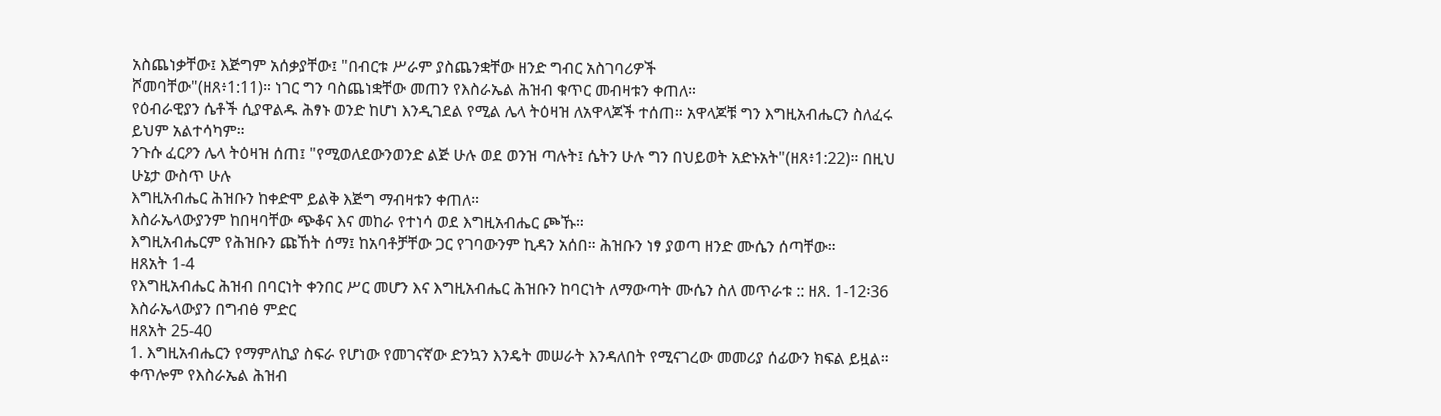አስጨነቃቸው፤ እጅግም አሰቃያቸው፤ "በብርቱ ሥራም ያስጨንቋቸው ዘንድ ግብር አስገባሪዎች
ሾመባቸው"(ዘጸ፥1:11)። ነገር ግን ባስጨነቋቸው መጠን የእስራኤል ሕዝብ ቁጥር መብዛቱን ቀጠለ።
የዕብራዊያን ሴቶች ሲያዋልዱ ሕፃኑ ወንድ ከሆነ እንዲገደል የሚል ሌላ ትዕዛዝ ለአዋላጆች ተሰጠ። አዋላጆቹ ግን እግዚአብሔርን ስለፈሩ ይህም አልተሳካም።
ንጉሱ ፈርዖን ሌላ ትዕዛዝ ሰጠ፤ "የሚወለደውንወንድ ልጅ ሁሉ ወደ ወንዝ ጣሉት፤ ሴትን ሁሉ ግን በህይወት አድኑአት"(ዘጸ፥1:22)። በዚህ ሁኔታ ውስጥ ሁሉ
እግዚአብሔር ሕዝቡን ከቀድሞ ይልቅ እጅግ ማብዛቱን ቀጠለ።
እስራኤላውያንም ከበዛባቸው ጭቆና እና መከራ የተነሳ ወደ እግዚአብሔር ጮኹ።
እግዚአብሔርም የሕዝቡን ጩኸት ሰማ፤ ከአባቶቻቸው ጋር የገባውንም ኪዳን አሰበ። ሕዝቡን ነፃ ያወጣ ዘንድ ሙሴን ሰጣቸው።
ዘጸአት 1-4
የእግዚአብሔር ሕዝብ በባርነት ቀንበር ሥር መሆን እና እግዚአብሔር ሕዝቡን ከባርነት ለማውጣት ሙሴን ስለ መጥራቱ :: ዘጸ. 1-12፡36 እስራኤላውያን በግብፅ ምድር
ዘጸአት 25-40
1. እግዚአብሔርን የማምለኪያ ስፍራ የሆነው የመገናኛው ድንኳን እንዴት መሠራት እንዳለበት የሚናገረው መመሪያ ሰፊውን ክፍል ይዟል። ቀጥሎም የእስራኤል ሕዝብ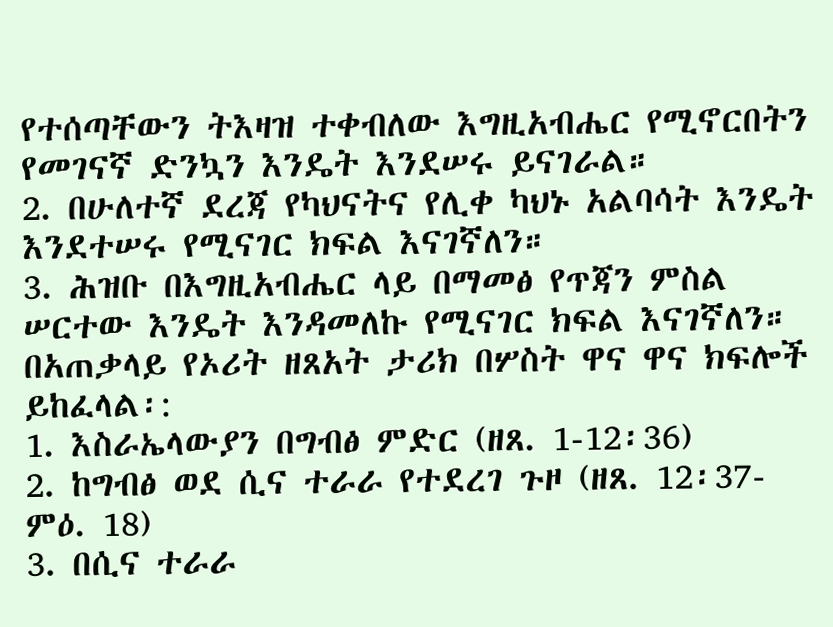የተሰጣቸውን ትእዛዝ ተቀብለው እግዚአብሔር የሚኖርበትን የመገናኛ ድንኳን እንዴት እንደሠሩ ይናገራል።
2. በሁለተኛ ደረጃ የካህናትና የሊቀ ካህኑ አልባሳት እንዴት እንደተሠሩ የሚናገር ክፍል እናገኛለን።
3. ሕዝቡ በእግዚአብሔር ላይ በማመፅ የጥጃን ምስል ሠርተው እንዴት እንዳመለኩ የሚናገር ክፍል እናገኛለን።
በአጠቃላይ የኦሪት ዘጸአት ታሪክ በሦስት ዋና ዋና ክፍሎች ይከፈላል፡:
1. እስራኤላውያን በግብፅ ምድር (ዘጸ. 1-12፡36)
2. ከግብፅ ወደ ሲና ተራራ የተደረገ ጉዞ (ዘጸ. 12፡37- ምዕ. 18)
3. በሲና ተራራ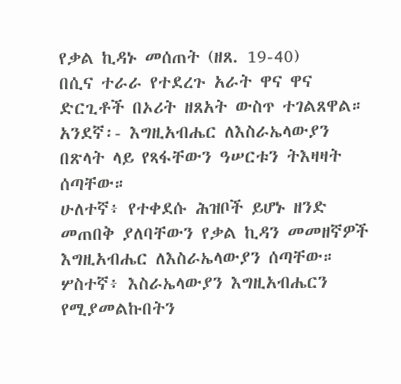የቃል ኪዳኑ መሰጠት (ዘጸ. 19-40)
በሲና ተራራ የተደረጉ አራት ዋና ዋና ድርጊቶች በኦሪት ዘጸአት ውስጥ ተገልጸዋል።
አንደኛ፡- እግዚአብሔር ለእስራኤላውያን በጽላት ላይ የጻፋቸውን ዓሠርቱን ትእዛዛት ሰጣቸው።
ሁለተኛ፥ የተቀደሱ ሕዝቦች ይሆኑ ዘንድ መጠበቅ ያለባቸውን የቃል ኪዳን መመዘኛዎች እግዚአብሔር ለእስራኤላውያን ሰጣቸው።
ሦስተኛ፥ እስራኤላውያን እግዚአብሔርን የሚያመልኩበትን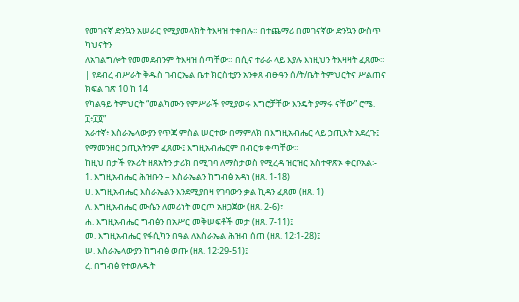የመገናኛ ድንኳን አሠራር የሚያመላክት ትእዛዝ ተቀበሉ። በተጨማሪ በመገናኛው ድንኳን ውስጥ ካህናትን
ለአገልግሎት የመመደብንም ትእዛዝ ሰጣቸው። በሲና ተራራ ላይ እያሉ እነዚህን ትእዛዛት ፈጸሙ።
| የደብረ ብሥራት ቅዱስ ገብርኤል ቤተ ክርስቲያን አንቀጸ ብፁዓን ሰ/ት/ቤት ትምህርትና ሥልጠና ክፍል ገጽ 10 ከ 14
የካልዓይ ትምህርት “መልካሙን የምሥራች የሚያወሩ እግሮቻቸው እንዴት ያማሩ ናቸው” ሮሜ. ፲፥፲፬”
አራተኛ፥ እስራኤላውያን የጥጃ ምስል ሠርተው በማምለክ በእግዚአብሔር ላይ ኃጢአት አደረጉ፤ የማመንዘር ኃጢአትንም ፈጸሙ፤ እግዚአብሔርም በብርቱ ቀጣቸው።
ከዚህ በታች የኦሪት ዘጸአትን ታሪክ በሚገባ ለማስታወስ የሚረዳ ዝርዝር አስተዋጽኦ ቀርቦአል፡-
1. እግዚአብሔር ሕዝቡን – እስራኤልን ከግብፅ አዳነ (ዘጸ. 1-18)
ሀ. እግዚአብሔር እስራኤልን እንደሚያበዛ የገባውን ቃል ኪዳን ፈጸመ (ዘጸ. 1)
ለ. እግዚአብሔር ሙሴን ለመሪነት መርጦ አዘጋጀው (ዘጸ. 2-6)፣
ሐ. እግዚአብሔር ግብፅን በአሥር መቅሠፍቶች መታ (ዘጸ. 7-11)፤
መ. እግዚአብሔር የፋሲካን በዓል ለእስራኤል ሕዝብ ሰጠ (ዘጸ. 12፡1-28)፤
ሠ. እስራኤላውያን ከግብፅ ወጡ (ዘጸ. 12፡29-51)፤
ረ. በግብፅ የተወለዱት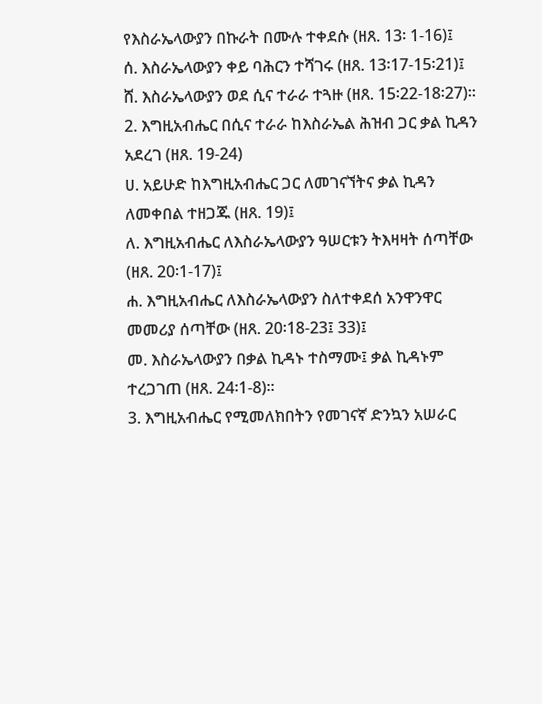የእስራኤላውያን በኩራት በሙሉ ተቀደሱ (ዘጸ. 13፡ 1-16)፤
ሰ. እስራኤላውያን ቀይ ባሕርን ተሻገሩ (ዘጸ. 13፡17-15፡21)፤
ሸ. እስራኤላውያን ወደ ሲና ተራራ ተጓዙ (ዘጸ. 15፡22-18፡27)።
2. እግዚአብሔር በሲና ተራራ ከእስራኤል ሕዝብ ጋር ቃል ኪዳን አደረገ (ዘጸ. 19-24)
ሀ. አይሁድ ከእግዚአብሔር ጋር ለመገናኘትና ቃል ኪዳን ለመቀበል ተዘጋጁ (ዘጸ. 19)፤
ለ. እግዚአብሔር ለእስራኤላውያን ዓሠርቱን ትእዛዛት ሰጣቸው (ዘጸ. 20፡1-17)፤
ሐ. እግዚአብሔር ለእስራኤላውያን ስለተቀደሰ አንዋንዋር መመሪያ ሰጣቸው (ዘጸ. 20፡18-23፤ 33)፤
መ. እስራኤላውያን በቃል ኪዳኑ ተስማሙ፤ ቃል ኪዳኑም ተረጋገጠ (ዘጸ. 24፡1-8)።
3. እግዚአብሔር የሚመለክበትን የመገናኛ ድንኳን አሠራር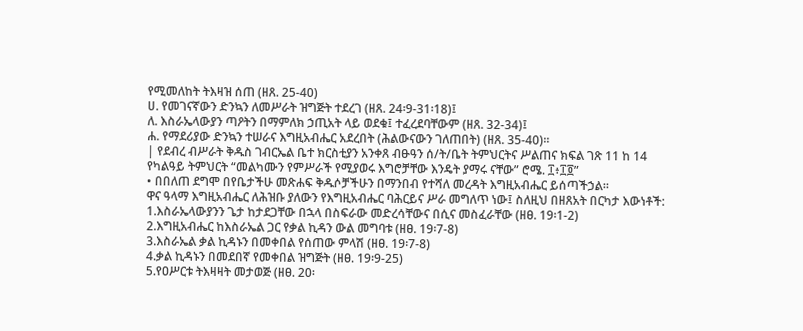የሚመለከት ትእዛዝ ሰጠ (ዘጸ. 25-40)
ሀ. የመገናኛውን ድንኳን ለመሥራት ዝግጅት ተደረገ (ዘጸ. 24፡9-31፡18)፤
ለ. እስራኤላውያን ጣዖትን በማምለክ ኃጢአት ላይ ወደቁ፤ ተፈረደባቸውም (ዘጸ. 32-34)፤
ሐ. የማደሪያው ድንኳን ተሠራና እግዚአብሔር አደረበት (ሕልውናውን ገለጠበት) (ዘጸ. 35-40)።
| የደብረ ብሥራት ቅዱስ ገብርኤል ቤተ ክርስቲያን አንቀጸ ብፁዓን ሰ/ት/ቤት ትምህርትና ሥልጠና ክፍል ገጽ 11 ከ 14
የካልዓይ ትምህርት “መልካሙን የምሥራች የሚያወሩ እግሮቻቸው እንዴት ያማሩ ናቸው” ሮሜ. ፲፥፲፬”
• በበለጠ ደግሞ በየቤታችሁ መጽሐፍ ቅዱሶቻችሁን በማንበብ የተሻለ መረዳት እግዚአብሔር ይሰጣችኃል።
ዋና ዓላማ እግዚአብሔር ለሕዝቡ ያለውን የእግዚአብሔር ባሕርይና ሥራ መግለጥ ነው፤ ስለዚህ በዘጸአት በርካታ እውነቶች:
1.እስራኤላውያንን ጌታ ከታደጋቸው በኋላ በስፍራው መድረሳቸውና በሲና መስፈራቸው (ዘፀ. 19፡1-2)
2.እግዚአብሔር ከእስራኤል ጋር የቃል ኪዳን ውል መግባቱ (ዘፀ. 19፡7-8)
3.እስራኤል ቃል ኪዳኑን በመቀበል የሰጠው ምላሽ (ዘፀ. 19፡7-8)
4.ቃል ኪዳኑን በመደበኛ የመቀበል ዝግጅት (ዘፀ. 19፡9-25)
5.የዐሥርቱ ትእዛዛት መታወጅ (ዘፀ. 20፡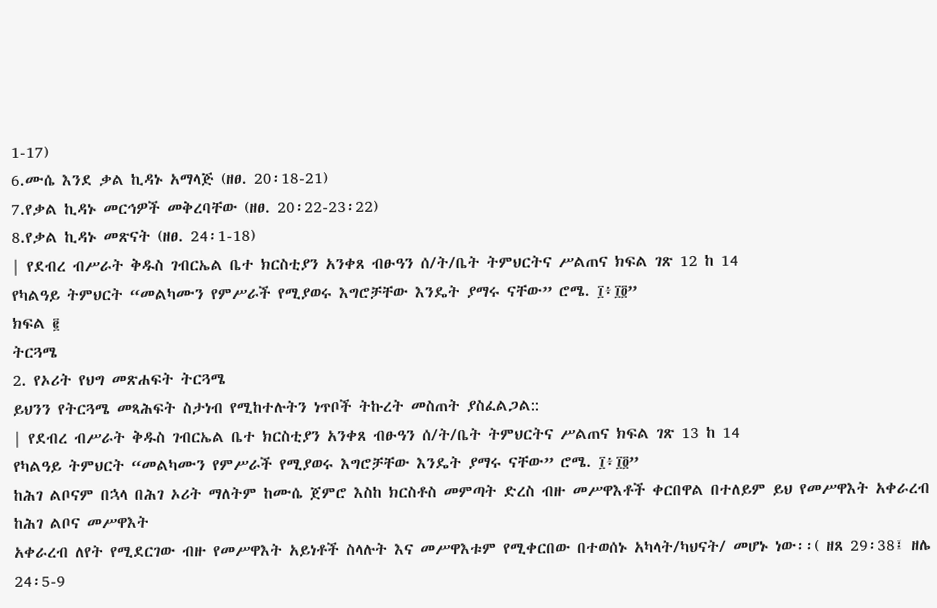1-17)
6.ሙሴ እንደ ቃል ኪዳኑ አማላጅ (ዘፀ. 20፡18-21)
7.የቃል ኪዳኑ መርኅዎች መቅረባቸው (ዘፀ. 20፡22-23፡22)
8.የቃል ኪዳኑ መጽናት (ዘፀ. 24፡1-18)
| የደብረ ብሥራት ቅዱስ ገብርኤል ቤተ ክርስቲያን አንቀጸ ብፁዓን ሰ/ት/ቤት ትምህርትና ሥልጠና ክፍል ገጽ 12 ከ 14
የካልዓይ ትምህርት “መልካሙን የምሥራች የሚያወሩ እግሮቻቸው እንዴት ያማሩ ናቸው” ሮሜ. ፲፥፲፬”
ክፍል ፪
ትርጓሜ
2. የኦሪት የህግ መጽሐፍት ትርጓሜ
ይህንን የትርጓሜ መጻሕፍት ስታነብ የሚከተሉትን ነጥቦች ትኩረት መስጠት ያስፈልጋል::
| የደብረ ብሥራት ቅዱስ ገብርኤል ቤተ ክርስቲያን አንቀጸ ብፁዓን ሰ/ት/ቤት ትምህርትና ሥልጠና ክፍል ገጽ 13 ከ 14
የካልዓይ ትምህርት “መልካሙን የምሥራች የሚያወሩ እግሮቻቸው እንዴት ያማሩ ናቸው” ሮሜ. ፲፥፲፬”
ከሕገ ልቦናም በኋላ በሕገ ኦሪት ማለትም ከሙሴ ጀምሮ እስከ ክርስቶስ መምጣት ድረስ ብዙ መሥዋእቶች ቀርበዋል በተለይም ይህ የመሥዋእት አቀራረብ ከሕገ ልቦና መሥዋእት
አቀራረብ ለየት የሚደርገው ብዙ የመሥዋእት አይነቶች ስላሉት እና መሥዋእቱም የሚቀርበው በተወሰኑ አካላት/ካህናት/ መሆኑ ነው፡፡( ዘጸ 29፡38፤ ዘሌ 24፡5-9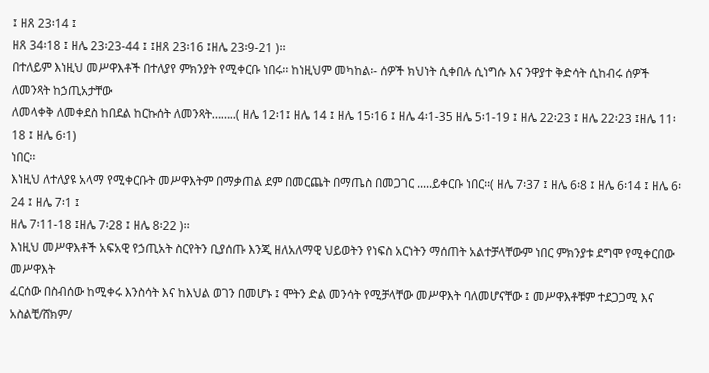፤ ዘጸ 23፡14 ፤
ዘጸ 34፡18 ፤ ዘሌ 23፡23-44 ፤ ፤ዘጸ 23፡16 ፤ዘሌ 23፡9-21 )፡፡
በተለይም እነዚህ መሥዋእቶች በተለያየ ምክንያት የሚቀርቡ ነበሩ፡፡ ከነዚህም መካከል፡- ሰዎች ክህነት ሲቀበሉ ሲነግሱ እና ንዋያተ ቅድሳት ሲከብሩ ሰዎች ለመንጻት ከኃጢአታቸው
ለመላቀቅ ለመቀደስ ከበደል ከርኩሰት ለመንጻት……..( ዘሌ 12፡1፤ ዘሌ 14 ፤ ዘሌ 15፡16 ፤ ዘሌ 4፡1-35 ዘሌ 5፡1-19 ፤ ዘሌ 22፡23 ፤ ዘሌ 22፡23 ፤ዘሌ 11፡18 ፤ ዘሌ 6፡1)
ነበር፡፡
እነዚህ ለተለያዩ አላማ የሚቀርቡት መሥዋእትም በማቃጠል ደም በመርጨት በማጤስ በመጋገር .....ይቀርቡ ነበር፡፡( ዘሌ 7፡37 ፤ ዘሌ 6፡8 ፤ ዘሌ 6፡14 ፤ ዘሌ 6፡24 ፤ ዘሌ 7፡1 ፤
ዘሌ 7፡11-18 ፤ዘሌ 7፡28 ፤ ዘሌ 8፡22 )፡፡
እነዚህ መሥዋእቶች አፍአዊ የኃጢአት ስርየትን ቢያሰጡ እንጂ ዘለአለማዊ ህይወትን የነፍስ አርነትን ማሰጠት አልተቻላቸውም ነበር ምክንያቱ ደግሞ የሚቀርበው መሥዋእት
ፈርሰው በስብሰው ከሚቀሩ እንስሳት እና ከእህል ወገን በመሆኑ ፤ ሞትን ድል መንሳት የሚቻላቸው መሥዋእት ባለመሆናቸው ፤ መሥዋእቶቹም ተደጋጋሚ እና አስልቺ/ሸክም/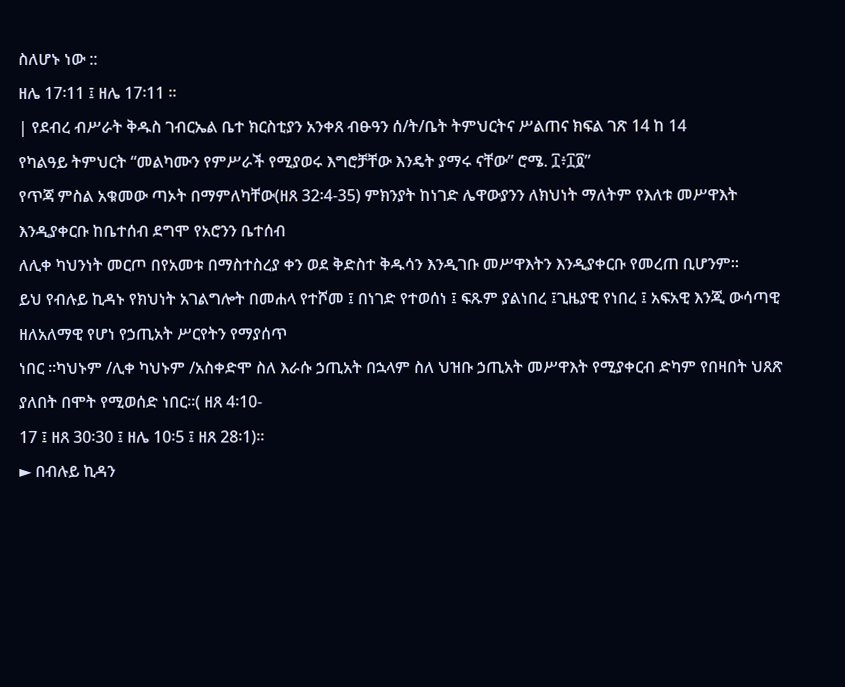ስለሆኑ ነው ::
ዘሌ 17፡11 ፤ ዘሌ 17፡11 ፡፡
| የደብረ ብሥራት ቅዱስ ገብርኤል ቤተ ክርስቲያን አንቀጸ ብፁዓን ሰ/ት/ቤት ትምህርትና ሥልጠና ክፍል ገጽ 14 ከ 14
የካልዓይ ትምህርት “መልካሙን የምሥራች የሚያወሩ እግሮቻቸው እንዴት ያማሩ ናቸው” ሮሜ. ፲፥፲፬”
የጥጃ ምስል አቁመው ጣኦት በማምለካቸው(ዘጸ 32፡4-35) ምክንያት ከነገድ ሌዋውያንን ለክህነት ማለትም የእለቱ መሥዋእት እንዲያቀርቡ ከቤተሰብ ደግሞ የአሮንን ቤተሰብ
ለሊቀ ካህንነት መርጦ በየአመቱ በማስተስረያ ቀን ወደ ቅድስተ ቅዱሳን እንዲገቡ መሥዋእትን እንዲያቀርቡ የመረጠ ቢሆንም፡፡
ይህ የብሉይ ኪዳኑ የክህነት አገልግሎት በመሐላ የተሾመ ፤ በነገድ የተወሰነ ፤ ፍጹም ያልነበረ ፤ጊዜያዊ የነበረ ፤ አፍአዊ እንጂ ውሳጣዊ ዘለአለማዊ የሆነ የኃጢአት ሥርየትን የማያሰጥ
ነበር ፡፡ካህኑም /ሊቀ ካህኑም /አስቀድሞ ስለ እራሱ ኃጢአት በኋላም ስለ ህዝቡ ኃጢአት መሥዋእት የሚያቀርብ ድካም የበዛበት ህጸጽ ያለበት በሞት የሚወሰድ ነበር፡፡( ዘጸ 4፡10-
17 ፤ ዘጸ 30፡30 ፤ ዘሌ 10፡5 ፤ ዘጸ 28፡1)፡፡
► በብሉይ ኪዳን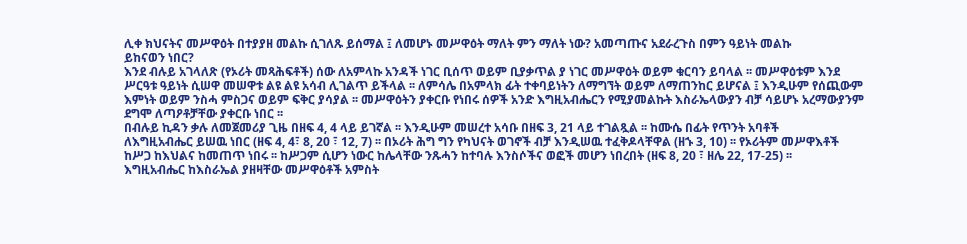ሊቀ ክህናትና መሥዋዕት በተያያዘ መልኩ ሲገለጹ ይሰማል ፤ ለመሆኑ መሥዋዕት ማለት ምን ማለት ነው? አመጣጡና አደራረጉስ በምን ዓይነት መልኩ
ይከናወን ነበር?
እንደ ብሉይ አገላለጽ (የኦሪት መጻሕፍቶች) ሰው ለአምላኩ አንዳች ነገር ቢሰጥ ወይም ቢያቃጥል ያ ነገር መሥዋዕት ወይም ቁርባን ይባላል ፡፡ መሥዋዕቱም እንደ
ሥርዓቱ ዓይነት ሲሠዋ መሠዋቱ ልዩ ልዩ አሳብ ሊገልጥ ይችላል ፡፡ ለምሳሌ በአምላክ ፊት ተቀባይነትን ለማግኘት ወይም ለማጠንከር ይሆናል ፤ እንዲሁም የሰጪውም
እምነት ወይም ንስሓ ምስጋና ወይም ፍቅር ያሳያል ፡፡ መሥዋዕትን ያቀርቡ የነበሩ ሰዎች አንድ እግዚአብሔርን የሚያመልኩት እስራኤላውያን ብቻ ሳይሆኑ አረማውያንም
ደግሞ ለጣዖቶቻቸው ያቀርቡ ነበር ፡፡
በብሉይ ኪዳን ቃሉ ለመጀመሪያ ጊዜ በዘፍ 4, 4 ላይ ይገኛል ፡፡ እንዲሁም መሠረተ አሳቡ በዘፍ 3, 21 ላይ ተገልጿል ፡፡ ከሙሴ በፊት የጥንት አባቶች
ለእግዚአብሔር ይሠዉ ነበር (ዘፍ 4, 4፣ 8, 20 ፣ 12, 7) ፡፡ በኦሪት ሕግ ግን የካህናት ወገኖች ብቻ እንዲሠዉ ተፈቅዶላቸዋል (ዘኁ 3, 10) ፡፡ የኦሪትም መሥዋእቶች
ከሥጋ ከእህልና ከመጠጥ ነበሩ ፡፡ ከሥጋም ሲሆን ነውር ከሌላቸው ንጹሓን ከተባሉ እንስሶችና ወፎች መሆን ነበረበት (ዘፍ 8, 20 ፣ ዘሌ 22, 17-25) ፡፡
እግዚአብሔር ከእስራኤል ያዘዛቸው መሥዋዕቶች አምስት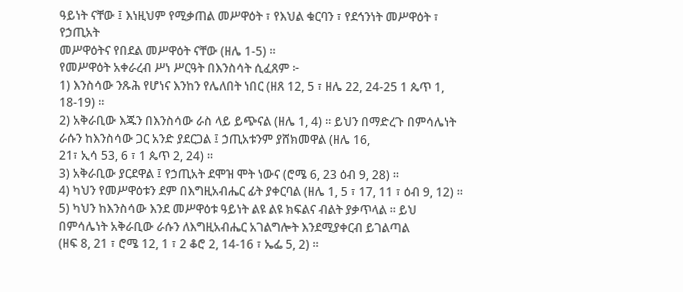ዓይነት ናቸው ፤ እነዚህም የሚቃጠል መሥዋዕት ፣ የእህል ቁርባን ፣ የደኅንነት መሥዋዕት ፣ የኃጢአት
መሥዋዕትና የበደል መሥዋዕት ናቸው (ዘሌ 1-5) ፡፡
የመሥዋዕት አቀራረብ ሥነ ሥርዓት በእንስሳት ሲፈጸም ፦
1) እንስሳው ንጹሕ የሆነና እንከን የሌለበት ነበር (ዘጸ 12, 5 ፣ ዘሌ 22, 24-25 1 ጴጥ 1, 18-19) ፡፡
2) አቅራቢው እጁን በእንስሳው ራስ ላይ ይጭናል (ዘሌ 1, 4) ፡፡ ይህን በማድረጉ በምሳሌነት ራሱን ከእንስሳው ጋር አንድ ያደርጋል ፤ ኃጢአቱንም ያሸክመዋል (ዘሌ 16,
21፣ ኢሳ 53, 6 ፣ 1 ጴጥ 2, 24) ፡፡
3) አቅራቢው ያርደዋል ፤ የኃጢአት ደሞዝ ሞት ነውና (ሮሜ 6, 23 ዕብ 9, 28) ፡፡
4) ካህን የመሥዋዕቱን ደም በእግዚአብሔር ፊት ያቀርባል (ዘሌ 1, 5 ፣ 17, 11 ፣ ዕብ 9, 12) ፡፡
5) ካህን ከእንስሳው እንደ መሥዋዕቱ ዓይነት ልዩ ልዩ ክፍልና ብልት ያቃጥላል ፡፡ ይህ በምሳሌነት አቅራቢው ራሱን ለእግዚአብሔር አገልግሎት እንደሚያቀርብ ይገልጣል
(ዘፍ 8, 21 ፣ ሮሜ 12, 1 ፣ 2 ቆሮ 2, 14-16 ፣ ኤፌ 5, 2) ፡፡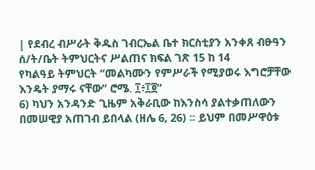| የደብረ ብሥራት ቅዱስ ገብርኤል ቤተ ክርስቲያን አንቀጸ ብፁዓን ሰ/ት/ቤት ትምህርትና ሥልጠና ክፍል ገጽ 15 ከ 14
የካልዓይ ትምህርት “መልካሙን የምሥራች የሚያወሩ እግሮቻቸው እንዴት ያማሩ ናቸው” ሮሜ. ፲፥፲፬”
6) ካህን አንዳንድ ጊዜም አቅራቢው ከእንስሳ ያልተቃጠለውን በመሠዊያ አጠገብ ይበላል (ዘሌ 6, 26) ፡፡ ይህም በመሥዋዕቱ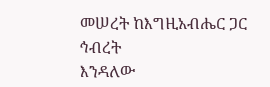መሠረት ከእግዚአብሔር ጋር ኅብረት
እንዳለው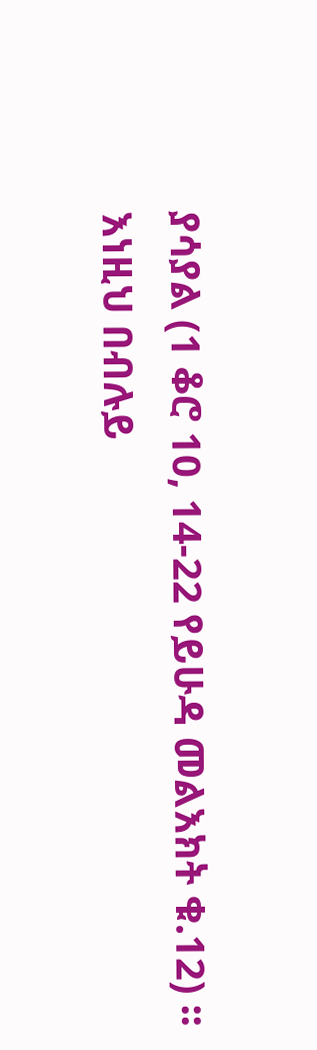ያሳያል (1 ቆሮ 10, 14-22 የይሁዳ መልእክት ቁ.12) ፡፡
እነዚህ በብሉይ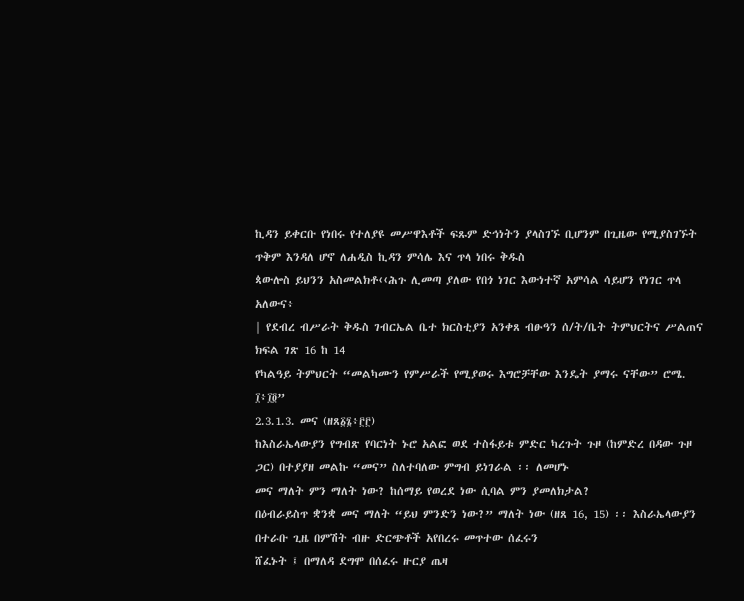ኪዳን ይቀርቡ የነበሩ የተለያዩ መሥዋእቶች ፍጹም ድኅነትን ያላስገኙ ቢሆንም በጊዜው የሚያስገኙት ጥቅም እንዳለ ሆኖ ለሐዲስ ኪዳን ምሳሌ እና ጥላ ነበሩ ቅዱስ
ጳውሎስ ይህንን አስመልክቶ‹‹ሕጉ ሊመጣ ያለው የበጎ ነገር እውነተኛ አምሳል ሳይሆን የነገር ጥላ አለውና፥
| የደብረ ብሥራት ቅዱስ ገብርኤል ቤተ ክርስቲያን አንቀጸ ብፁዓን ሰ/ት/ቤት ትምህርትና ሥልጠና ክፍል ገጽ 16 ከ 14
የካልዓይ ትምህርት “መልካሙን የምሥራች የሚያወሩ እግሮቻቸው እንዴት ያማሩ ናቸው” ሮሜ. ፲፥፲፬”
2.3.1.3. መና (ዘጸ፩፮፥፫፫)
ከእስራኤላውያን የግብጽ የባርነት ኑሮ አልፎ ወደ ተስፋይቱ ምድር ካረጉት ጉዞ (ከምድረ በዳው ጉዞ ጋር) በተያያዘ መልኩ “መና” ስለተባለው ምግብ ይነገራል ፡፡ ለመሆኑ
መና ማለት ምን ማለት ነው? ከሰማይ የወረደ ነው ሲባል ምን ያመለክታል?
በዕብራይስጥ ቋንቋ መና ማለት “ይህ ምንድን ነው?” ማለት ነው (ዘጸ 16, 15) ፡፡ እስራኤላውያን በተራቡ ጊዜ በምሽት ብዙ ድርጭቶች አየበረሩ መጥተው ሰፈሩን
ሸፈኑት ፤ በማለዳ ደግሞ በሰፈሩ ዙርያ ጤዛ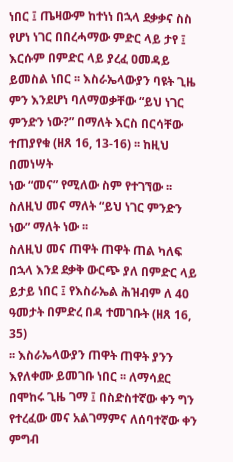ነበር ፤ ጤዛውም ከተነነ በኋላ ደቃቃና ስስ የሆነ ነገር በበረሓማው ምድር ላይ ታየ ፤ እርሱም በምድር ላይ ያረፈ ዐመዳይ
ይመስል ነበር ፡፡ እስራኤላውያን ባዩት ጊዜ ምን እንደሆነ ባለማወቃቸው “ይህ ነገር ምንድን ነው?” በማለት እርስ በርሳቸው ተጠያየቁ (ዘጸ 16, 13-16) ፡፡ ከዚህ በመነሣት
ነው “መና” የሚለው ስም የተገኘው ፡፡ ስለዚህ መና ማለት “ይህ ነገር ምንድን ነው” ማለት ነው ፡፡
ስለዚህ መና ጠዋት ጠዋት ጠል ካለፍ በኋላ እንደ ደቃቅ ውርጭ ያለ በምድር ላይ ይታይ ነበር ፤ የእስራኤል ሕዝብም ለ 40 ዓመታት በምድረ በዳ ተመገቡት (ዘጸ 16, 35)
፡፡ እስራኤላውያን ጠዋት ጠዋት ያንን እየለቀሙ ይመገቡ ነበር ፡፡ ለማሳደር በሞከሩ ጊዜ ገማ ፤ በስድስተኛው ቀን ግን የተረፈው መና አልገማምና ለሰባተኛው ቀን ምግብ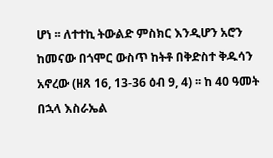ሆነ ፡፡ ለተተኪ ትውልድ ምስክር እንዲሆን አሮን ከመናው በጎሞር ውስጥ ከትቶ በቅድስተ ቅዱሳን አኖረው (ዘጸ 16, 13-36 ዕብ 9, 4) ፡፡ ከ 40 ዓመት በኋላ እስራኤል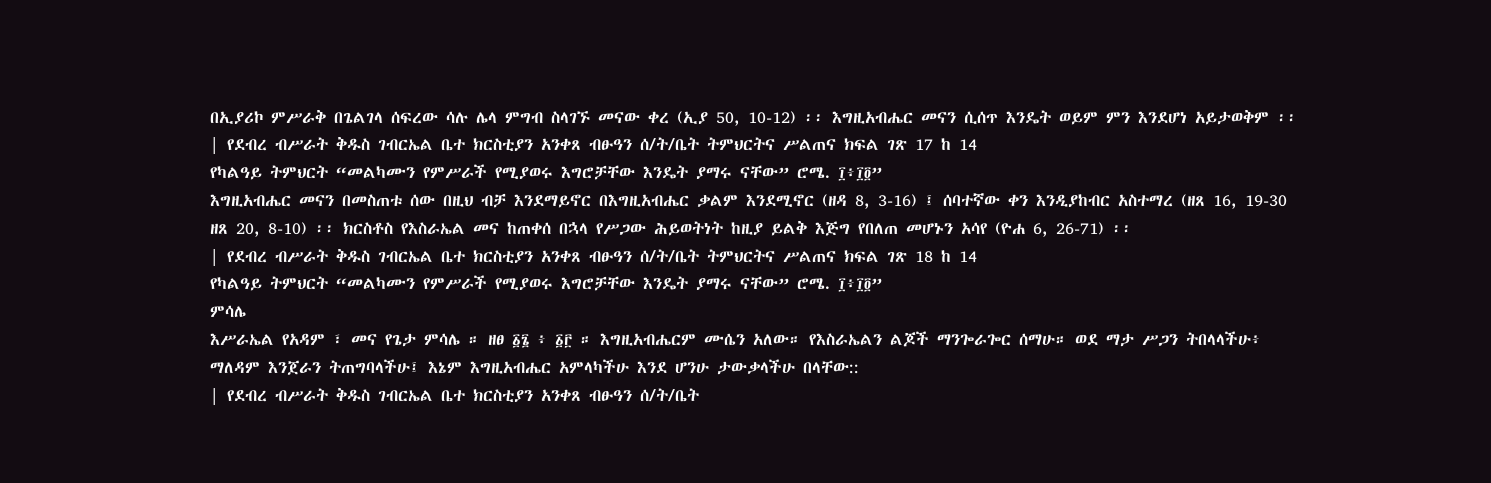በኢያሪኮ ምሥራቅ በጌልገላ ሰፍረው ሳሉ ሌላ ምግብ ስላገኙ መናው ቀረ (ኢያ 50, 10-12) ፡፡ እግዚአብሔር መናን ሲሰጥ እንዴት ወይም ምን እንደሆነ አይታወቅም ፡፡
| የደብረ ብሥራት ቅዱስ ገብርኤል ቤተ ክርስቲያን አንቀጸ ብፁዓን ሰ/ት/ቤት ትምህርትና ሥልጠና ክፍል ገጽ 17 ከ 14
የካልዓይ ትምህርት “መልካሙን የምሥራች የሚያወሩ እግሮቻቸው እንዴት ያማሩ ናቸው” ሮሜ. ፲፥፲፬”
እግዚአብሔር መናን በመስጠቱ ሰው በዚህ ብቻ እንደማይኖር በእግዚአብሔር ቃልም እንደሚኖር (ዘዳ 8, 3-16) ፤ ሰባተኛው ቀን እንዲያከብር አስተማረ (ዘጸ 16, 19-30
ዘጸ 20, 8-10) ፡፡ ክርስቶስ የእስራኤል መና ከጠቀሰ በኋላ የሥጋው ሕይወትነት ከዚያ ይልቅ እጅግ የበለጠ መሆኑን አሳየ (ዮሐ 6, 26-71) ፡፡
| የደብረ ብሥራት ቅዱስ ገብርኤል ቤተ ክርስቲያን አንቀጸ ብፁዓን ሰ/ት/ቤት ትምህርትና ሥልጠና ክፍል ገጽ 18 ከ 14
የካልዓይ ትምህርት “መልካሙን የምሥራች የሚያወሩ እግሮቻቸው እንዴት ያማሩ ናቸው” ሮሜ. ፲፥፲፬”
ምሳሌ
እሥራኤል የአዳም ፣ መና የጌታ ምሳሌ ። ዘፀ ፩፮ ፥ ፩፫ ። እግዚአብሔርም ሙሴን አለው። የእስራኤልን ልጆች ማንጐራጐር ሰማሁ። ወደ ማታ ሥጋን ትበላላችሁ፥
ማለዳም እንጀራን ትጠግባላችሁ፤ እኔም እግዚአብሔር አምላካችሁ እንደ ሆንሁ ታውቃላችሁ በላቸው::
| የደብረ ብሥራት ቅዱስ ገብርኤል ቤተ ክርስቲያን አንቀጸ ብፁዓን ሰ/ት/ቤት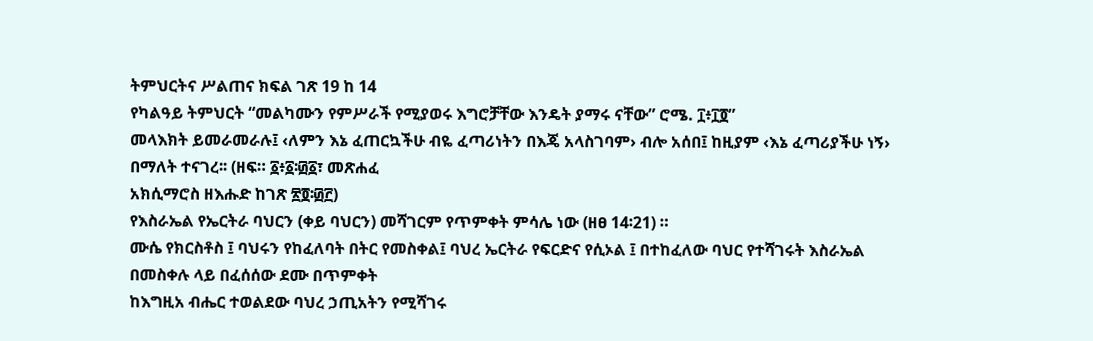ትምህርትና ሥልጠና ክፍል ገጽ 19 ከ 14
የካልዓይ ትምህርት “መልካሙን የምሥራች የሚያወሩ እግሮቻቸው እንዴት ያማሩ ናቸው” ሮሜ. ፲፥፲፬”
መላእክት ይመራመራሉ፤ ‹ለምን እኔ ፈጠርኳችሁ ብዬ ፈጣሪነትን በእጄ አላስገባም› ብሎ አሰበ፤ ከዚያም ‹እኔ ፈጣሪያችሁ ነኝ› በማለት ተናገረ፡፡ (ዘፍ። ፩፥፩፡፴፩፣ መጽሐፈ
አክሲማሮስ ዘእሑድ ከገጽ ፳፬፡፴፫)
የእስራኤል የኤርትራ ባህርን (ቀይ ባህርን) መሻገርም የጥምቀት ምሳሌ ነው (ዘፀ 14፡21) ።
ሙሴ የክርስቶስ ፤ ባህሩን የከፈለባት በትር የመስቀል፤ ባህረ ኤርትራ የፍርድና የሲኦል ፤ በተከፈለው ባህር የተሻገሩት እስራኤል በመስቀሉ ላይ በፈሰሰው ደሙ በጥምቀት
ከእግዚአ ብሔር ተወልደው ባህረ ኃጢአትን የሚሻገሩ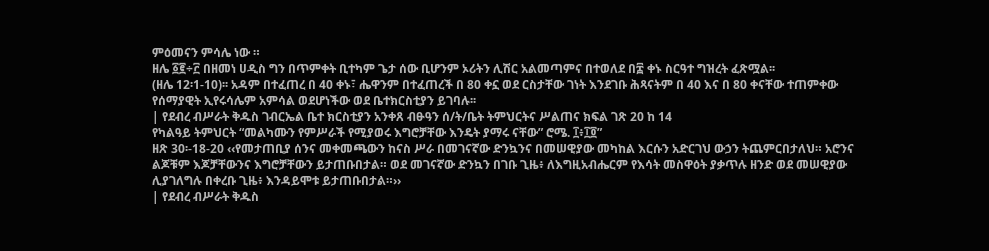ምዕመናን ምሳሌ ነው ።
ዘሌ ፩፪÷፫ በዘመነ ሀዲስ ግን በጥምቀት ቢተካም ጌታ ሰው ቢሆንም ኦሪትን ሊሽር አልመጣምና በተወለደ በ፰ ቀኑ ስርዓተ ግዝረት ፈጽሟል፡፡
(ዘሌ 12፡1-10)፡፡ አዳም በተፈጠረ በ 40 ቀኑ፣ ሔዋንም በተፈጠረች በ 80 ቀኗ ወደ ርስታቸው ገነት እንደገቡ ሕጻናትም በ 40 እና በ 80 ቀናቸው ተጠምቀው
የሰማያዊት ኢየሩሳሌም አምሳል ወደሆነችው ወደ ቤተክርስቲያን ይገባሉ፡፡
| የደብረ ብሥራት ቅዱስ ገብርኤል ቤተ ክርስቲያን አንቀጸ ብፁዓን ሰ/ት/ቤት ትምህርትና ሥልጠና ክፍል ገጽ 20 ከ 14
የካልዓይ ትምህርት “መልካሙን የምሥራች የሚያወሩ እግሮቻቸው እንዴት ያማሩ ናቸው” ሮሜ. ፲፥፲፬”
ዘጽ 30፡-18-20 ‹‹የመታጠቢያ ሰንና መቀመጫውን ከናስ ሥራ በመገናኛው ድንኳንና በመሠዊያው መካከል እርሱን አድርገህ ውኃን ትጨምርበታለህ። አሮንና
ልጆቹም እጆቻቸውንና እግሮቻቸውን ይታጠቡበታል። ወደ መገናኛው ድንኳን በገቡ ጊዜ፥ ለእግዚአብሔርም የእሳት መስዋዕት ያቃጥሉ ዘንድ ወደ መሠዊያው
ሊያገለግሉ በቀረቡ ጊዜ፥ እንዳይሞቱ ይታጠቡበታል።››
| የደብረ ብሥራት ቅዱስ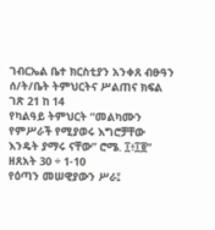ገብርኤል ቤተ ክርስቲያን አንቀጸ ብፁዓን ሰ/ት/ቤት ትምህርትና ሥልጠና ክፍል ገጽ 21 ከ 14
የካልዓይ ትምህርት “መልካሙን የምሥራች የሚያወሩ እግሮቻቸው እንዴት ያማሩ ናቸው” ሮሜ. ፲፥፲፬”
ዘጸአት 30 ÷ 1-10
የዕጣን መሠዊያውን ሥራ፤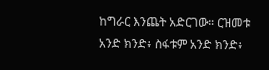ከግራር እንጨት አድርገው። ርዝመቱ አንድ ክንድ፥ ስፋቱም አንድ ክንድ፥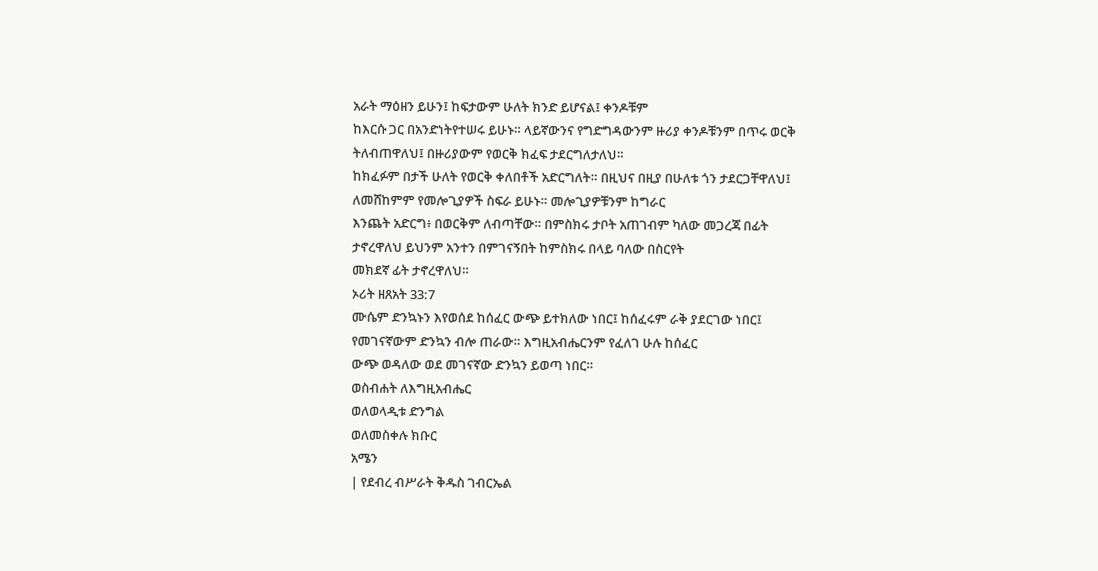አራት ማዕዘን ይሁን፤ ከፍታውም ሁለት ክንድ ይሆናል፤ ቀንዶቹም
ከእርሱ ጋር በአንድነትየተሠሩ ይሁኑ። ላይኛውንና የግድግዳውንም ዙሪያ ቀንዶቹንም በጥሩ ወርቅ ትለብጠዋለህ፤ በዙሪያውም የወርቅ ክፈፍ ታደርግለታለህ።
ከክፈፉም በታች ሁለት የወርቅ ቀለበቶች አድርግለት። በዚህና በዚያ በሁለቱ ጎን ታደርጋቸዋለህ፤ ለመሸከምም የመሎጊያዎች ስፍራ ይሁኑ። መሎጊያዎቹንም ከግራር
እንጨት አድርግ፥ በወርቅም ለብጣቸው። በምስክሩ ታቦት አጠገብም ካለው መጋረጃ በፊት ታኖረዋለህ ይህንም አንተን በምገናኝበት ከምስክሩ በላይ ባለው በስርየት
መክደኛ ፊት ታኖረዋለህ።
ኦሪት ዘጸአት 33:7
ሙሴም ድንኳኑን እየወሰደ ከሰፈር ውጭ ይተክለው ነበር፤ ከሰፈሩም ራቅ ያደርገው ነበር፤ የመገናኛውም ድንኳን ብሎ ጠራው። እግዚአብሔርንም የፈለገ ሁሉ ከሰፈር
ውጭ ወዳለው ወደ መገናኛው ድንኳን ይወጣ ነበር።
ወስብሐት ለእግዚአብሔር
ወለወላዲቱ ድንግል
ወለመስቀሉ ክቡር
አሜን
| የደብረ ብሥራት ቅዱስ ገብርኤል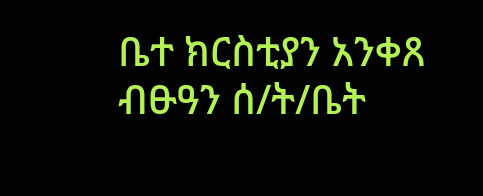ቤተ ክርስቲያን አንቀጸ ብፁዓን ሰ/ት/ቤት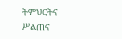ትምህርትና ሥልጠና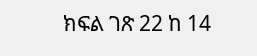ክፍል ገጽ 22 ከ 14